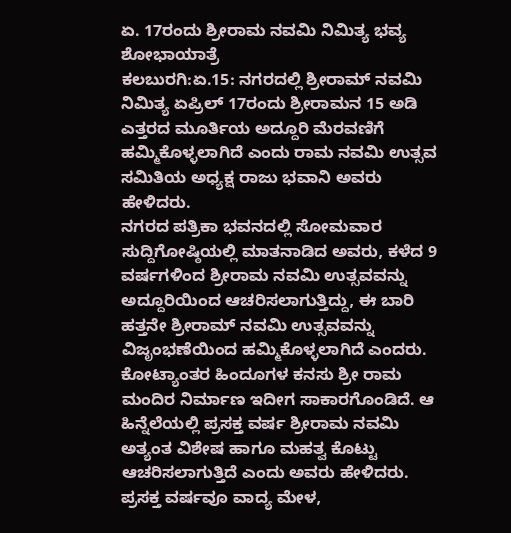ಏ. 17ರಂದು ಶ್ರೀರಾಮ ನವಮಿ ನಿಮಿತ್ಯ ಭವ್ಯ ಶೋಭಾಯಾತ್ರೆ
ಕಲಬುರಗಿ:ಏ.15: ನಗರದಲ್ಲಿ ಶ್ರೀರಾಮ್ ನವಮಿ ನಿಮಿತ್ಯ ಏಪ್ರಿಲ್ 17ರಂದು ಶ್ರೀರಾಮನ 15 ಅಡಿ ಎತ್ತರದ ಮೂರ್ತಿಯ ಅದ್ದೂರಿ ಮೆರವಣಿಗೆ ಹಮ್ಮಿಕೊಳ್ಳಲಾಗಿದೆ ಎಂದು ರಾಮ ನವಮಿ ಉತ್ಸವ ಸಮಿತಿಯ ಅಧ್ಯಕ್ಷ ರಾಜು ಭವಾನಿ ಅವರು ಹೇಳಿದರು.
ನಗರದ ಪತ್ರಿಕಾ ಭವನದಲ್ಲಿ ಸೋಮವಾರ ಸುದ್ದಿಗೋಷ್ಠಿಯಲ್ಲಿ ಮಾತನಾಡಿದ ಅವರು, ಕಳೆದ 9 ವರ್ಷಗಳಿಂದ ಶ್ರೀರಾಮ ನವಮಿ ಉತ್ಸವವನ್ನು ಅದ್ದೂರಿಯಿಂದ ಆಚರಿಸಲಾಗುತ್ತಿದ್ದು, ಈ ಬಾರಿ ಹತ್ತನೇ ಶ್ರೀರಾಮ್ ನವಮಿ ಉತ್ಸವವನ್ನು ವಿಜೃಂಭಣೆಯಿಂದ ಹಮ್ಮಿಕೊಳ್ಳಲಾಗಿದೆ ಎಂದರು.
ಕೋಟ್ಯಾಂತರ ಹಿಂದೂಗಳ ಕನಸು ಶ್ರೀ ರಾಮ ಮಂದಿರ ನಿರ್ಮಾಣ ಇದೀಗ ಸಾಕಾರಗೊಂಡಿದೆ. ಆ ಹಿನ್ನೆಲೆಯಲ್ಲಿ ಪ್ರಸಕ್ತ ವರ್ಷ ಶ್ರೀರಾಮ ನವಮಿ ಅತ್ಯಂತ ವಿಶೇಷ ಹಾಗೂ ಮಹತ್ವ ಕೊಟ್ಟು ಆಚರಿಸಲಾಗುತ್ತಿದೆ ಎಂದು ಅವರು ಹೇಳಿದರು.
ಪ್ರಸಕ್ತ ವರ್ಷವೂ ವಾದ್ಯ ಮೇಳ,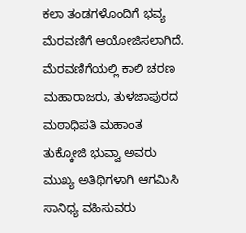ಕಲಾ ತಂಡಗಳೊಂದಿಗೆ ಭವ್ಯ ಮೆರವಣಿಗೆ ಆಯೋಜಿಸಲಾಗಿದೆ. ಮೆರವಣಿಗೆಯಲ್ಲಿ ಕಾಲಿ ಚರಣ ಮಹಾರಾಜರು, ತುಳಜಾಪುರದ ಮಠಾಧಿಪತಿ ಮಹಾಂತ ತುಕ್ಕೋಜಿ ಭುವ್ವಾ ಅವರು ಮುಖ್ಯ ಅತಿಥಿಗಳಾಗಿ ಆಗಮಿಸಿ ಸಾನಿಧ್ಯ ವಹಿಸುವರು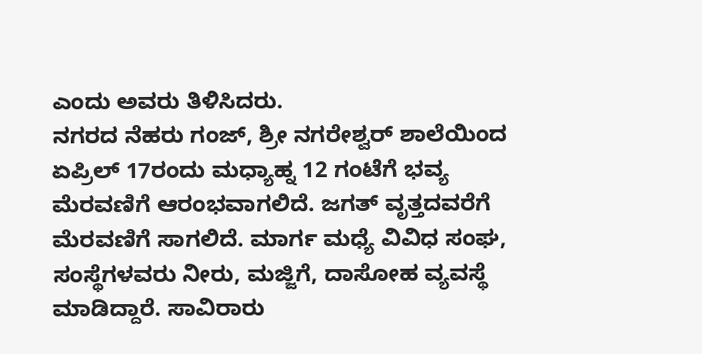ಎಂದು ಅವರು ತಿಳಿಸಿದರು.
ನಗರದ ನೆಹರು ಗಂಜ್, ಶ್ರೀ ನಗರೇಶ್ವರ್ ಶಾಲೆಯಿಂದ ಏಪ್ರಿಲ್ 17ರಂದು ಮಧ್ಯಾಹ್ನ 12 ಗಂಟೆಗೆ ಭವ್ಯ ಮೆರವಣಿಗೆ ಆರಂಭವಾಗಲಿದೆ. ಜಗತ್ ವೃತ್ತದವರೆಗೆ ಮೆರವಣಿಗೆ ಸಾಗಲಿದೆ. ಮಾರ್ಗ ಮಧ್ಯೆ ವಿವಿಧ ಸಂಘ, ಸಂಸ್ಥೆಗಳವರು ನೀರು, ಮಜ್ಜಿಗೆ, ದಾಸೋಹ ವ್ಯವಸ್ಥೆ ಮಾಡಿದ್ದಾರೆ. ಸಾವಿರಾರು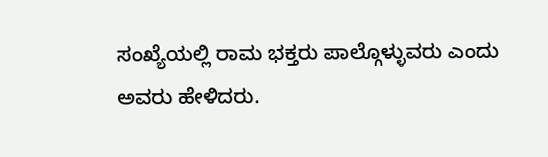ಸಂಖ್ಯೆಯಲ್ಲಿ ರಾಮ ಭಕ್ತರು ಪಾಲ್ಗೊಳ್ಳುವರು ಎಂದು ಅವರು ಹೇಳಿದರು.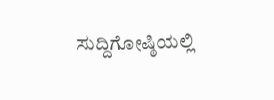ಸುದ್ದಿಗೋಷ್ಠಿಯಲ್ಲಿ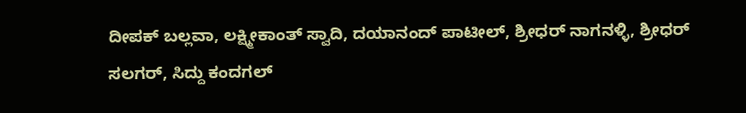ದೀಪಕ್ ಬಲ್ಲವಾ, ಲಕ್ಷ್ಮೀಕಾಂತ್ ಸ್ವಾದಿ, ದಯಾನಂದ್ ಪಾಟೀಲ್, ಶ್ರೀಧರ್ ನಾಗನಳ್ಳಿ, ಶ್ರೀಧರ್ ಸಲಗರ್, ಸಿದ್ದು ಕಂದಗಲ್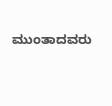ಮುಂತಾದವರು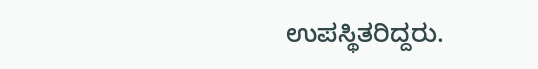ಉಪಸ್ಥಿತರಿದ್ದರು.